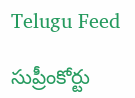Telugu Feed

సుప్రీంకోర్టు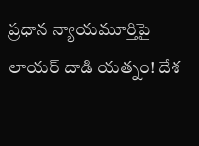ప్రధాన న్యాయమూర్తిపై లాయర్ దాడి యత్నం! దేశ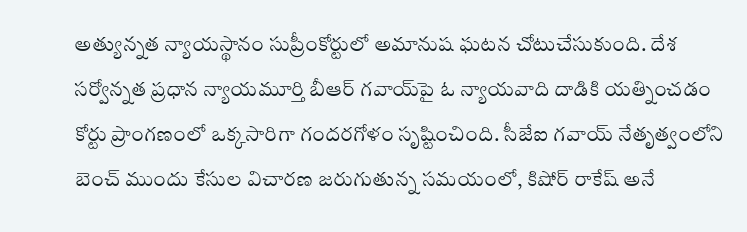అత్యున్నత న్యాయస్థానం సుప్రీంకోర్టులో అమానుష ఘటన చోటుచేసుకుంది. దేశ సర్వోన్నత ప్రధాన న్యాయమూర్తి బీఆర్ గవాయ్‌పై ఓ న్యాయవాది దాడికి యత్నించడం కోర్టు ప్రాంగణంలో ఒక్కసారిగా గందరగోళం సృష్టించింది. సీజేఐ గవాయ్ నేతృత్వంలోని బెంచ్ ముందు కేసుల విచారణ జరుగుతున్న సమయంలో, కిషోర్ రాకేష్ అనే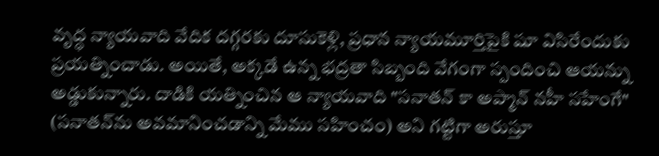వృద్ధ న్యాయవాది వేదిక దగ్గరకు దూసుకెళ్లి, ప్రధాన న్యాయమూర్తిపైకి షూ విసిరేందుకు ప్రయత్నించాడు. అయితే, అక్కడే ఉన్న భద్రతా సిబ్బంది వేగంగా స్పందించి ఆయన్ను అడ్డుకున్నారు. దాడికి యత్నించిన ఆ న్యాయవాది "సనాతన్ కా అప్మాన్ నహీ సహేంగే" (సనాతన్‌ను అవమానించడాన్ని మేము సహించం) అని గట్టిగా అరుస్తూ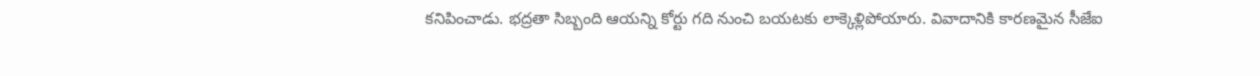కనిపించాడు. భద్రతా సిబ్బంది ఆయన్ని కోర్టు గది నుంచి బయటకు లాక్కెళ్లిపోయారు. వివాదానికి కారణమైన సీజేఐ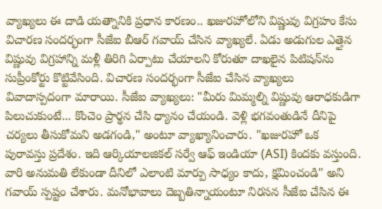వ్యాఖ్యలు ఈ దాడి యత్నానికి ప్రధాన కారణం.. ఖజురహోలోని విష్ణువు విగ్రహం కేసు విచారణ సందర్భంగా సీజేఐ బీఆర్ గవాయ్ చేసిన వ్యాఖ్యలే. ఏడు అడుగుల ఎత్తైన విష్ణువు విగ్రహాన్ని మళ్లీ తిరిగి ఏర్పాటు చేయాలని కోరుతూ దాఖలైన పిటిషన్‌ను సుప్రీంకోర్టు కొట్టివేసింది. విచారణ సందర్భంగా సీజేఐ చేసిన వ్యాఖ్యలు వివాదాస్పదంగా మారాయి. సీజేఐ వ్యాఖ్యలు: "మీరు మిమ్మల్ని విష్ణువు ఆరాధకుడిగా పిలుచుకుంటే... కొంచెం ప్రార్థన చేసి ధ్యానం చేయండి. వెళ్లి భగవంతుడినే దీనిపై చర్యలు తీసుకోమని అడగండి," అంటూ వ్యాఖ్యానించారు. "ఖజురహో ఒక పురావస్తు ప్రదేశం. ఇది ఆర్కియాలజికల్ సర్వే ఆఫ్ ఇండియా (ASI) కిందకు వస్తుంది. వారి అనుమతి లేకుండా దీనిలో ఎలాంటి మార్పు సాధ్యం కాదు, క్షమించండి" అని గవాయ్ స్పష్టం చేశారు. మనోభావాలు దెబ్బతిన్నాయంటూ నిరసన సీజేఐ చేసిన ఈ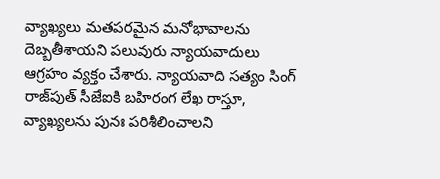వ్యాఖ్యలు మతపరమైన మనోభావాలను దెబ్బతీశాయని పలువురు న్యాయవాదులు ఆగ్రహం వ్యక్తం చేశారు. న్యాయవాది సత్యం సింగ్ రాజ్‌పుత్ సీజేఐకి బహిరంగ లేఖ రాస్తూ, వ్యాఖ్యలను పునః పరిశీలించాలని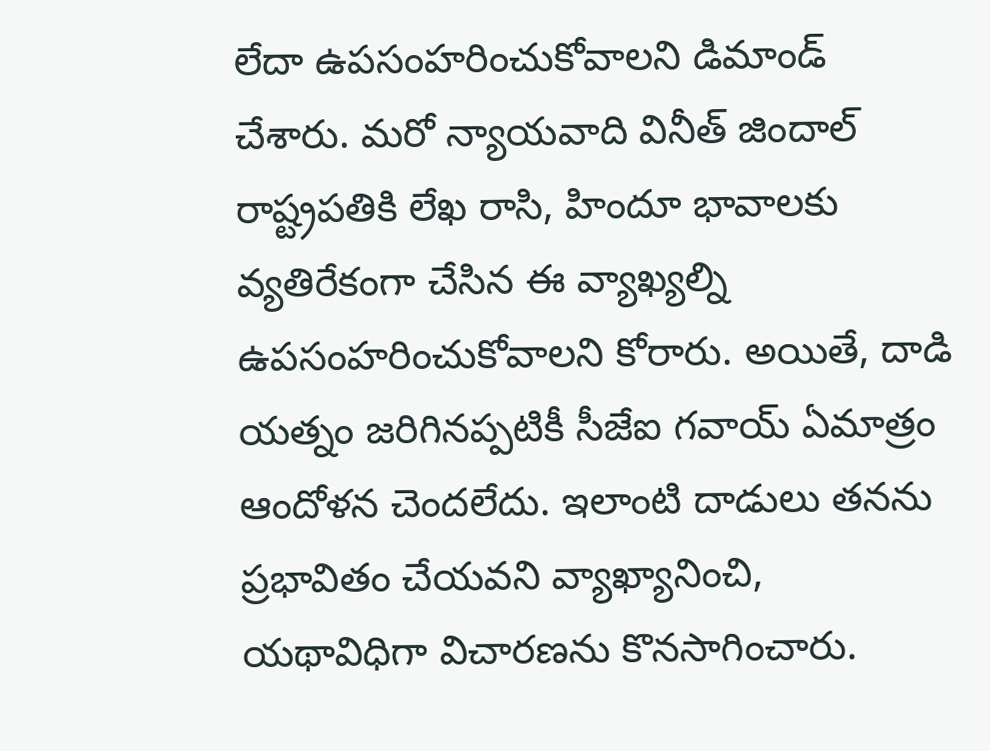లేదా ఉపసంహరించుకోవాలని డిమాండ్ చేశారు. మరో న్యాయవాది వినీత్ జిందాల్ రాష్ట్రపతికి లేఖ రాసి, హిందూ భావాలకు వ్యతిరేకంగా చేసిన ఈ వ్యాఖ్యల్ని ఉపసంహరించుకోవాలని కోరారు. అయితే, దాడి యత్నం జరిగినప్పటికీ సీజేఐ గవాయ్ ఏమాత్రం ఆందోళన చెందలేదు. ఇలాంటి దాడులు తనను ప్రభావితం చేయవని వ్యాఖ్యానించి, యథావిధిగా విచారణను కొనసాగించారు.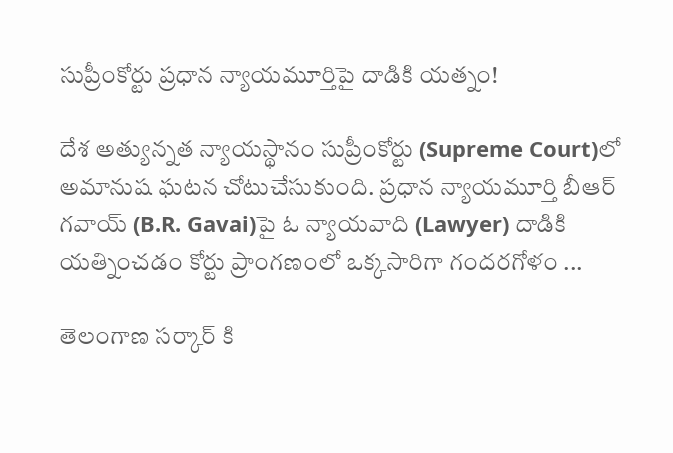సుప్రీంకోర్టు ప్రధాన న్యాయమూర్తిపై దాడికి యత్నం!

దేశ అత్యున్నత న్యాయస్థానం సుప్రీంకోర్టు (Supreme Court)లో అమానుష ఘటన చోటుచేసుకుంది. ప్రధాన న్యాయమూర్తి బీఆర్ గవాయ్‌ (B.R. Gavai)పై ఓ న్యాయవాది (Lawyer) దాడికి యత్నించడం కోర్టు ప్రాంగణంలో ఒక్కసారిగా గందరగోళం ...

తెలంగాణ సర్కార్ కి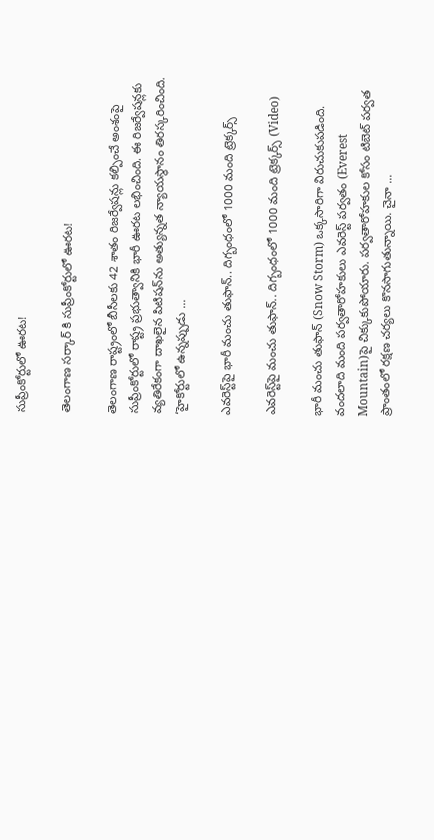సుప్రీంకోర్టులో ఊరట!

తెలంగాణ సర్కార్ కి సుప్రీంకోర్టులో ఊరట!

తెలంగాణ రాష్ట్రంలో బీసీలకు 42 శాతం రిజర్వేషన్లు కల్పించే అంశంపై సుప్రీంకోర్టులో రాష్ట్ర ప్రభుత్వానికి భారీ ఊరట లభించింది. ఈ రిజర్వేషన్లకు వ్యతిరేకంగా దాఖలైన పిటిషన్‌ను అత్యున్నత న్యాయస్థానం తిరస్కరించింది. ‘హైకోర్టులో ఉన్నప్పుడు ...

ఎవరెస్ట్‌పై భారీ మంచు తుఫాన్‌.. దిగ్బంధంలో 1000 మంది ట్రెక్కర్స్‌

ఎవరెస్ట్‌పై మంచు తుఫాన్‌.. దిగ్బంధంలో 1000 మంది ట్రెక్కర్స్‌ (Video)

భారీ మంచు తుఫాన్ (Snow Storm) ఒక్క‌సారిగా విరుచుకుప‌డింది. వందలాది మంది పర్వతారోహకులు ఎవ‌రెస్ట్ ప‌ర్వ‌తం (Everest Mountain)పై చిక్కుకుపోయారు. ప‌ర్వ‌తారోహ‌కుల కోసం టిబెట్‌ పర్వత ప్రాంతంలో రక్షణ చర్యలు కొనసాగుతున్నాయి. చైనా ...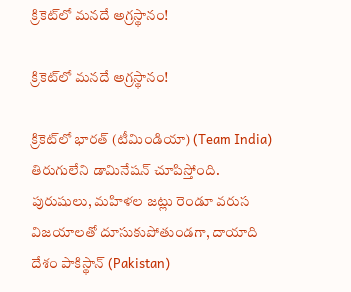క్రికెట్‌లో మనదే అగ్రస్థానం!

క్రికెట్‌లో మనదే అగ్రస్థానం!

క్రికెట్‌లో భారత్ (టీమిండియా) (Team India) తిరుగులేని డామినేషన్ చూపిస్తోంది. పురుషులు, మహిళల జట్లు రెండూ వరుస విజయాలతో దూసుకుపోతుండగా, దాయాది దేశం పాకిస్థాన్ (Pakistan)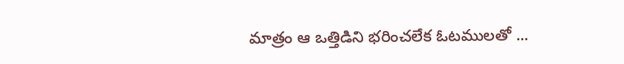మాత్రం ఆ ఒత్తిడిని భరించలేక ఓటములతో ...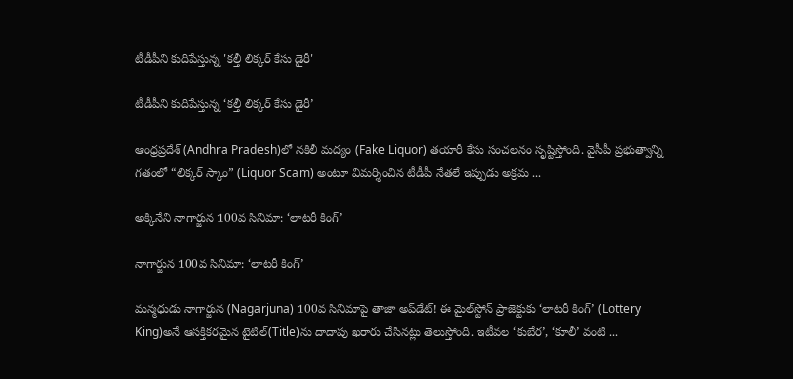టీడీపీని కుదిపేస్తున్న 'క‌ల్తీ లిక్క‌ర్ కేసు డైరీ'

టీడీపీని కుదిపేస్తున్న ‘క‌ల్తీ లిక్క‌ర్ కేసు డైరీ’

ఆంధ్రప్రదేశ్‌ (Andhra Pradesh)లో నకిలీ మద్యం (Fake Liquor) తయారీ కేసు సంచలనం సృష్టిస్తోంది. వైసీపీ ప్రభుత్వాన్ని గతంలో “లిక్కర్ స్కాం” (Liquor Scam) అంటూ విమర్శించిన టీడీపీ నేతలే ఇప్పుడు అక్రమ ...

అక్కినేని నాగార్జున 100వ సినిమా: ‘లాటరీ కింగ్’

నాగార్జున 100వ సినిమా: ‘లాటరీ కింగ్’

మన్మధుడు నాగార్జున (Nagarjuna) 100వ సినిమాపై తాజా అప్‌డేట్‌! ఈ మైల్‌స్టోన్ ప్రాజెక్టుకు ‘లాటరీ కింగ్’ (Lottery King)అనే ఆసక్తికరమైన టైటిల్‌(Title)ను దాదాపు ఖరారు చేసినట్లు తెలుస్తోంది. ఇటీవల ‘కుబేర’, ‘కూలీ’ వంటి ...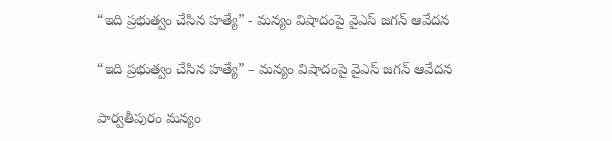“ఇది ప్రభుత్వం చేసిన హత్యే” - మన్యం విషాదంపై వైఎస్ జగన్ ఆవేదన

“ఇది ప్రభుత్వం చేసిన హత్యే” – మన్యం విషాదంపై వైఎస్ జగన్ ఆవేదన

పార్వతీపురం మన్యం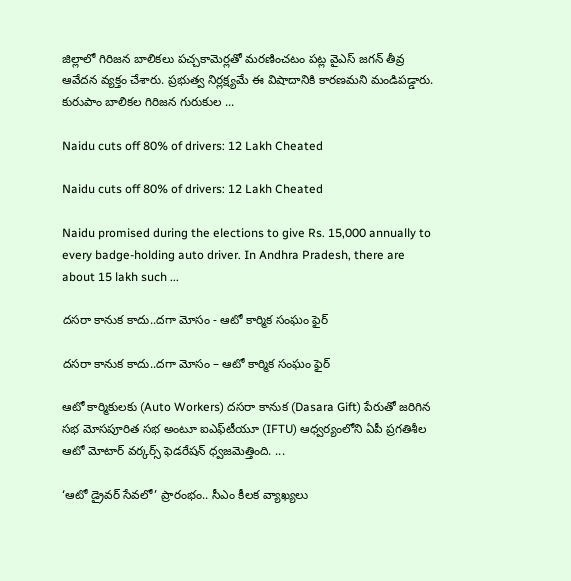జిల్లాలో గిరిజన బాలికలు పచ్చకామెర్లతో మరణించటం పట్ల వైఎస్ జగన్ తీవ్ర ఆవేదన వ్యక్తం చేశారు. ప్రభుత్వ నిర్లక్ష్యమే ఈ విషాదానికి కారణమని మండిపడ్డారు. కురుపాం బాలికల గిరిజన గురుకుల ...

Naidu cuts off 80% of drivers: 12 Lakh Cheated

Naidu cuts off 80% of drivers: 12 Lakh Cheated

Naidu promised during the elections to give Rs. 15,000 annually to every badge-holding auto driver. In Andhra Pradesh, there are about 15 lakh such ...

దసరా కానుక కాదు..దగా మోసం - ఆటో కార్మిక సంఘం ఫైర్‌

దసరా కానుక కాదు..దగా మోసం – ఆటో కార్మిక సంఘం ఫైర్‌

ఆటో కార్మికులకు (Auto Workers) దసరా కానుక (Dasara Gift) పేరుతో జరిగిన‌ సభ మోసపూరిత సభ అంటూ ఐఎఫ్‌టీయూ (IFTU) ఆధ్వర్యంలోని ఏపీ ప్రగతిశీల ఆటో మోటార్ వర్కర్స్ ఫెడరేషన్ ధ్వజమెత్తింది. ...

‘ఆటో డ్రైవర్ సేవలో’ ప్రారంభం.. సీఎం కీల‌క వ్యాఖ్య‌లు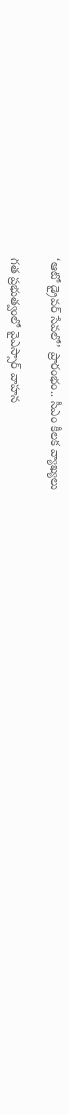‘ఆటో డ్రైవర్ సేవలో’ ప్రారంభం.. సీఎం కీల‌క వ్యాఖ్య‌లు

గ‌త ప్ర‌భుత్వంలో వైఎస్సార్ వాహ‌న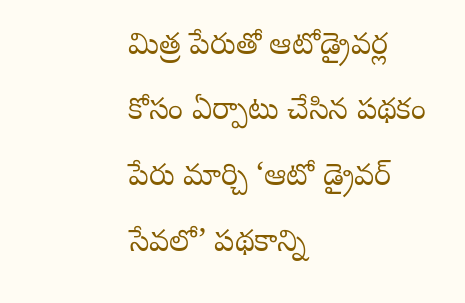మిత్ర పేరుతో ఆటోడ్రైవ‌ర్ల కోసం ఏర్పాటు చేసిన ప‌థ‌కం పేరు మార్చి ‘ఆటో డ్రైవర్ సేవలో’ పథకాన్ని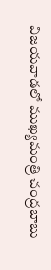విజయవాడలో ముఖ్యమంత్రి చంద్రబాబు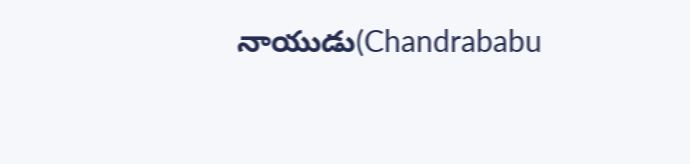నాయుడు(Chandrababu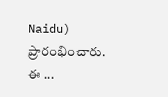Naidu) ప్రారంభించారు. ఈ ...